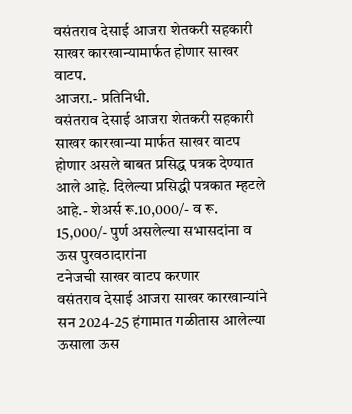वसंतराव देसाई आजरा शेतकरी सहकारी साखर कारखान्यामार्फत होणार साखर वाटप.
आजरा.- प्रतिनिधी.
वसंतराव देसाई आजरा शेतकरी सहकारी साखर कारखान्या मार्फत साखर वाटप होणार असले बाबत प्रसिद्ध पत्रक देण्यात आले आहे. दिलेल्या प्रसिद्धी पत्रकात म्हटले आहे.- शेअर्स रू.10,000/- व रू. 15,000/- पुर्ण असलेल्या सभासदांना व ऊस पुरवठादारांना
टनेजची साखर वाटप करणार
वसंतराव देसाई आजरा साखर कारखान्यांने सन 2024-25 हंगामात गळीतास आलेल्या ऊसाला ऊस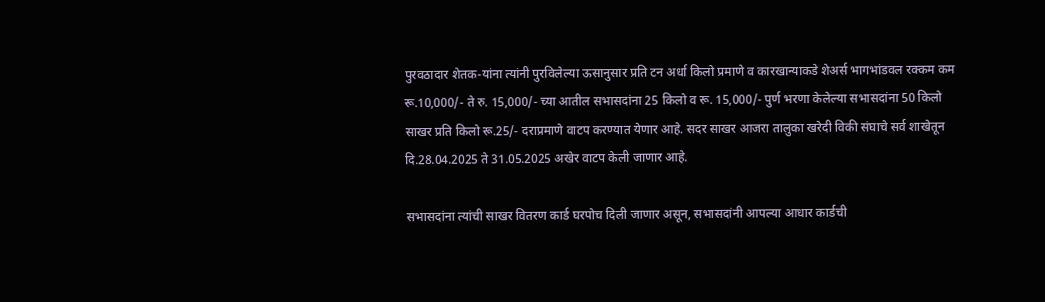पुरवठादार शेतक-यांना त्यांनी पुरविलेल्या ऊसानुसार प्रति टन अर्धा किलो प्रमाणे व कारखान्याकडे शेअर्स भागभांडवल रक्कम कम रू.10,000/- ते रु. 15,000/- च्या आतील सभासदांना 25 किलो व रू. 15,000/- पुर्ण भरणा केलेल्या सभासदांना 50 किलो साखर प्रति किलो रू.25/- दराप्रमाणे वाटप करण्यात येणार आहे. सदर साखर आजरा तालुका खरेदी विकी संघाचे सर्व शाखेतून दि.28.04.2025 ते 31.05.2025 अखेर वाटप केली जाणार आहे.

सभासदांना त्यांची साखर वितरण कार्ड घरपोच दिली जाणार असून, सभासदांनी आपल्या आधार कार्डची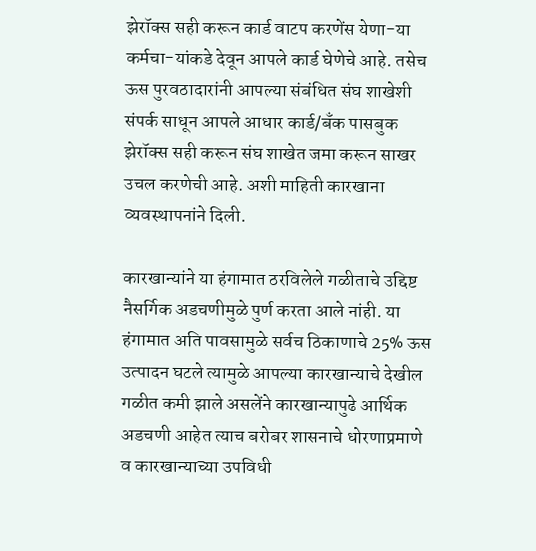झेरॉक्स सही करून कार्ड वाटप करणेंस येणा-या कर्मचा-यांकडे देवून आपले कार्ड घेणेचे आहे. तसेच ऊस पुरवठादारांनी आपल्या संबंधित संघ शाखेशी संपर्क साधून आपले आधार कार्ड/बँक पासबुक झेरॉक्स सही करून संघ शाखेत जमा करून साखर उचल करणेची आहे. अशी माहिती कारखाना व्यवस्थापनांने दिली.

कारखान्यांने या हंगामात ठरविलेले गळीताचे उद्दिष्ट नैसर्गिक अडचणीमुळे पुर्ण करता आले नांही. या हंगामात अति पावसामुळे सर्वच ठिकाणाचे 25% ऊस उत्पादन घटले त्यामुळे आपल्या कारखान्याचे देखील गळीत कमी झाले असलेंने कारखान्यापुढे आर्थिक अडचणी आहेत त्याच बरोबर शासनाचे धोरणाप्रमाणे व कारखान्याच्या उपविधी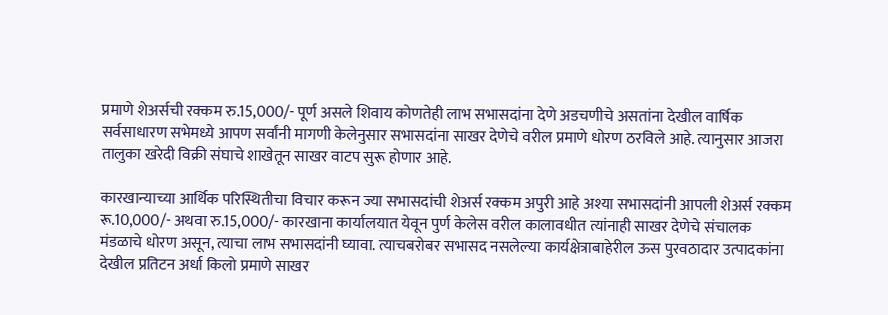प्रमाणे शेअर्सची रक्कम रु.15,000/- पूर्ण असले शिवाय कोणतेही लाभ सभासदांना देणे अडचणीचे असतांना देखील वार्षिक सर्वसाधारण सभेमध्ये आपण सर्वांनी मागणी केलेनुसार सभासदांना साखर देणेचे वरील प्रमाणे धोरण ठरविले आहे. त्यानुसार आजरा तालुका खरेदी विक्री संघाचे शाखेतून साखर वाटप सुरू होणार आहे.

कारखान्याच्या आर्थिक परिस्थितीचा विचार करून ज्या सभासदांची शेअर्स रक्कम अपुरी आहे अश्या सभासदांनी आपली शेअर्स रक्कम रू.10,000/- अथवा रु.15,000/- कारखाना कार्यालयात येवून पुर्ण केलेस वरील कालावधीत त्यांनाही साखर देणेचे संचालक मंडळाचे धोरण असून, त्याचा लाभ सभासदांनी घ्यावा. त्याचबरोबर सभासद नसलेल्या कार्यक्षेत्राबाहेरील ऊस पुरवठादार उत्पादकांना देखील प्रतिटन अर्धा किलो प्रमाणे साखर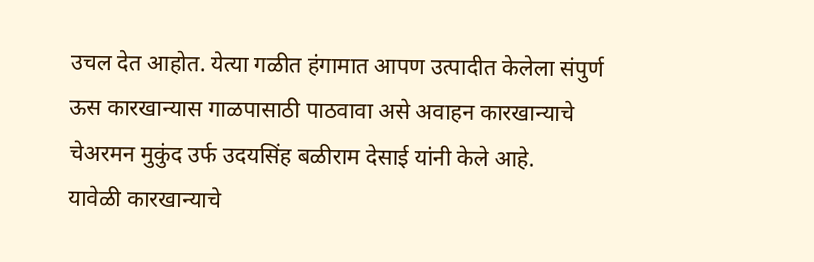उचल देत आहोत. येत्या गळीत हंगामात आपण उत्पादीत केलेला संपुर्ण ऊस कारखान्यास गाळपासाठी पाठवावा असे अवाहन कारखान्याचे चेअरमन मुकुंद उर्फ उदयसिंह बळीराम देसाई यांनी केले आहे.
यावेळी कारखान्याचे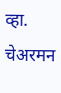व्हा. चेअरमन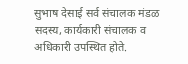सुभाष देसाई सर्व संचालक मंडळ सदस्य, कार्यकारी संचालक व अधिकारी उपस्थित होते.